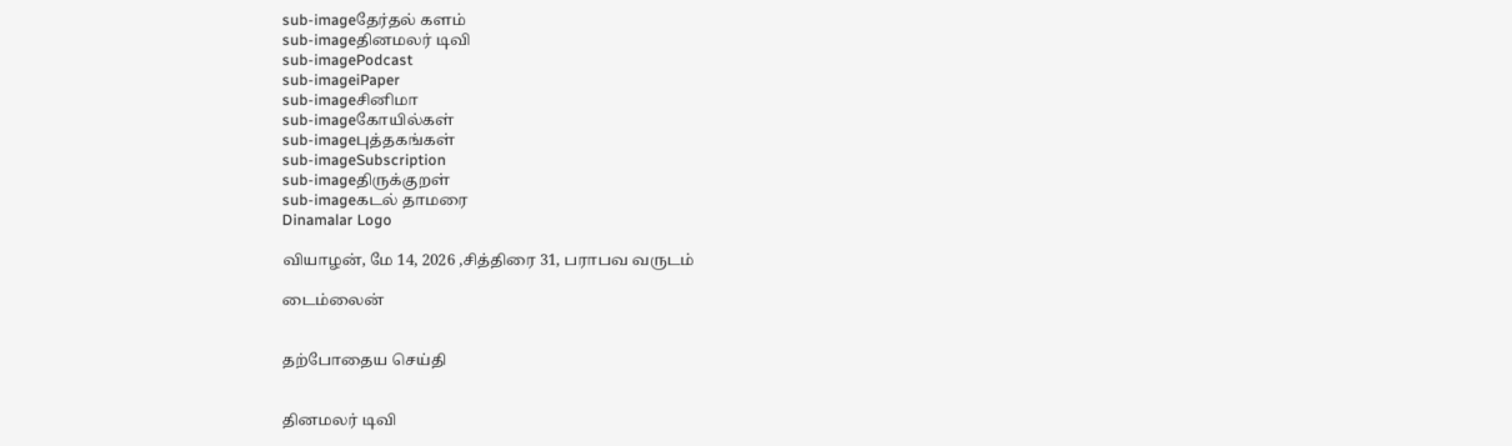sub-imageதேர்தல் களம்
sub-imageதினமலர் டிவி
sub-imagePodcast
sub-imageiPaper
sub-imageசினிமா
sub-imageகோயில்கள்
sub-imageபுத்தகங்கள்
sub-imageSubscription
sub-imageதிருக்குறள்
sub-imageகடல் தாமரை
Dinamalar Logo

வியாழன், மே 14, 2026 ,சித்திரை 31, பராபவ வருடம்

டைம்லைன்


தற்போதைய செய்தி


தினமலர் டிவி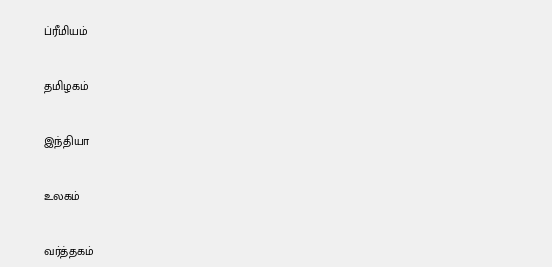ப்ரீமியம்


தமிழகம்


இந்தியா


உலகம்


வர்த்தகம்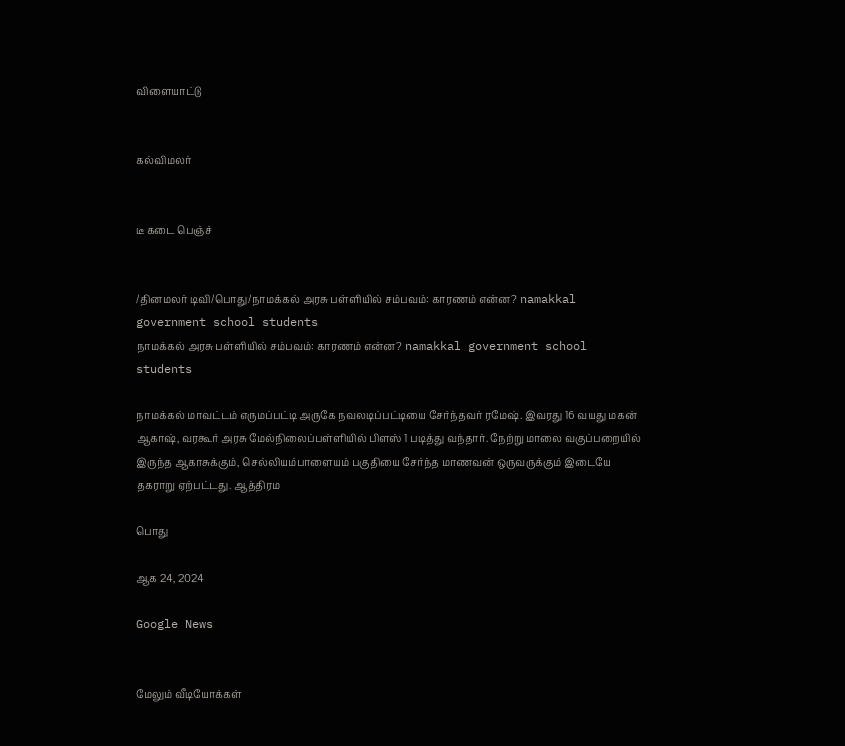விளையாட்டு


கல்விமலர்


டீ கடை பெஞ்ச்


/தினமலர் டிவி/பொது/நாமக்கல் அரசு பள்ளியில் சம்பவம்: காரணம் என்ன? namakkal government school students
நாமக்கல் அரசு பள்ளியில் சம்பவம்: காரணம் என்ன? namakkal government school students

நாமக்கல் மாவட்டம் எருமப்பட்டி அருகே நவலடிப்பட்டியை சேர்ந்தவர் ரமேஷ். இவரது 16 வயது மகன் ஆகாஷ், வரகூர் அரசு மேல்நிலைப்பள்ளியில் பிளஸ் 1 படித்து வந்தார். நேற்று மாலை வகுப்பறையில் இருந்த ஆகாசுக்கும், செல்லியம்பாளையம் பகுதியை சேர்ந்த மாணவன் ஒருவருக்கும் இடையே தகராறு ஏற்பட்டது. ஆத்திரம

பொது

ஆக 24, 2024

Google News


மேலும் வீடியோக்கள்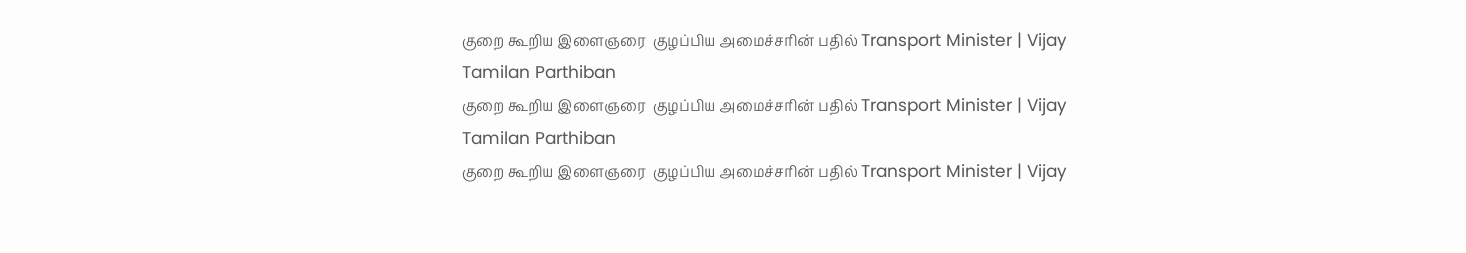குறை கூறிய இளைஞரை  குழப்பிய அமைச்சரின் பதில் Transport Minister | Vijay Tamilan Parthiban
குறை கூறிய இளைஞரை  குழப்பிய அமைச்சரின் பதில் Transport Minister | Vijay Tamilan Parthiban
குறை கூறிய இளைஞரை  குழப்பிய அமைச்சரின் பதில் Transport Minister | Vijay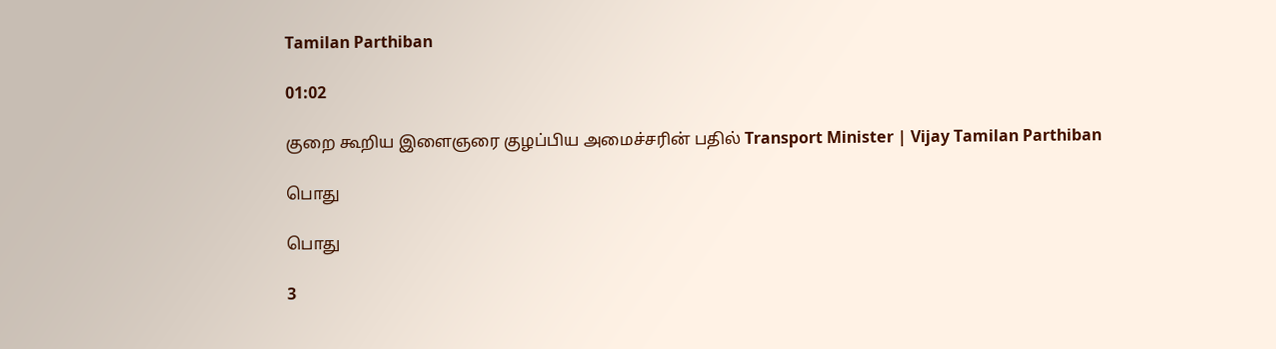Tamilan Parthiban

01:02

குறை கூறிய இளைஞரை குழப்பிய அமைச்சரின் பதில் Transport Minister | Vijay Tamilan Parthiban

பொது

பொது

3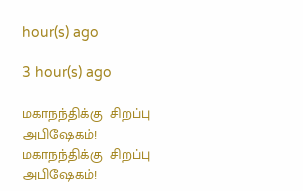hour(s) ago

3 hour(s) ago

மகாநந்திக்கு  சிறப்பு அபிஷேகம்!
மகாநந்திக்கு  சிறப்பு அபிஷேகம்!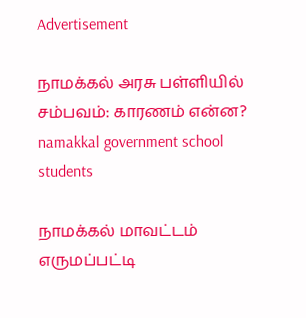Advertisement

நாமக்கல் அரசு பள்ளியில் சம்பவம்: காரணம் என்ன? namakkal government school students

நாமக்கல் மாவட்டம் எருமப்பட்டி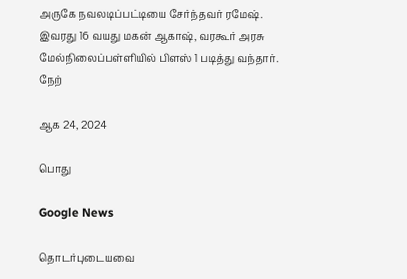அருகே நவலடிப்பட்டியை சேர்ந்தவர் ரமேஷ். இவரது 16 வயது மகன் ஆகாஷ், வரகூர் அரசு மேல்நிலைப்பள்ளியில் பிளஸ் 1 படித்து வந்தார். நேற்

ஆக 24, 2024

பொது

Google News

தொடர்புடையவை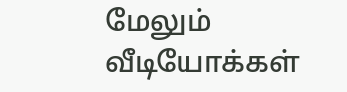மேலும் வீடியோக்கள்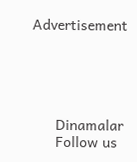Advertisement





      Dinamalar
      Follow us